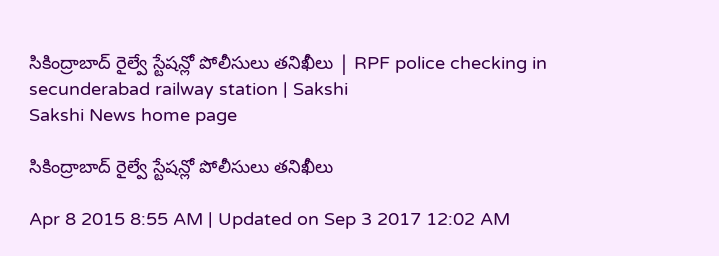సికింద్రాబాద్ రైల్వే స్టేషన్లో పోలీసులు తనిఖీలు | RPF police checking in secunderabad railway station | Sakshi
Sakshi News home page

సికింద్రాబాద్ రైల్వే స్టేషన్లో పోలీసులు తనిఖీలు

Apr 8 2015 8:55 AM | Updated on Sep 3 2017 12:02 AM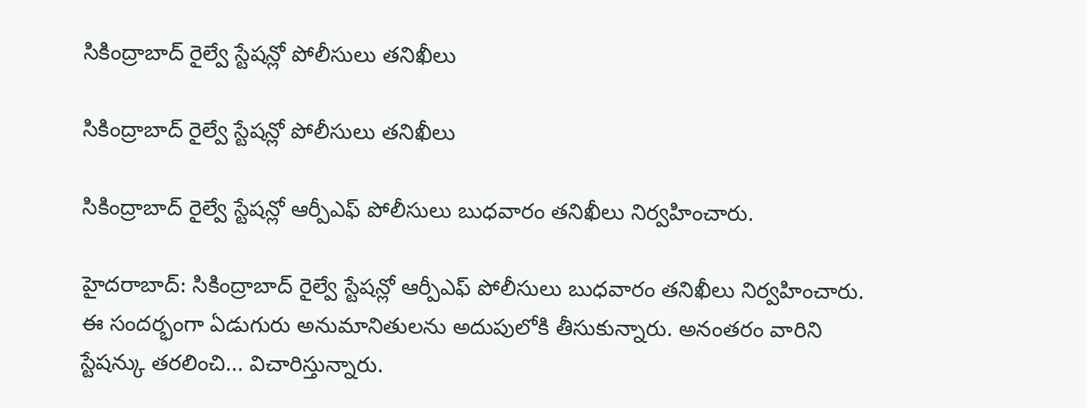సికింద్రాబాద్ రైల్వే స్టేషన్లో పోలీసులు తనిఖీలు

సికింద్రాబాద్ రైల్వే స్టేషన్లో పోలీసులు తనిఖీలు

సికింద్రాబాద్ రైల్వే స్టేషన్లో ఆర్పీఎఫ్ పోలీసులు బుధవారం తనిఖీలు నిర్వహించారు.

హైదరాబాద్: సికింద్రాబాద్ రైల్వే స్టేషన్లో ఆర్పీఎఫ్ పోలీసులు బుధవారం తనిఖీలు నిర్వహించారు. ఈ సందర్భంగా ఏడుగురు అనుమానితులను అదుపులోకి తీసుకున్నారు. అనంతరం వారిని స్టేషన్కు తరలించి... విచారిస్తున్నారు.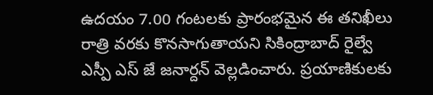ఉదయం 7.00 గంటలకు ప్రారంభమైన ఈ తనిఖీలు రాత్రి వరకు కొనసాగుతాయని సికింద్రాబాద్ రైల్వే ఎస్పీ ఎస్ జే జనార్దన్ వెల్లడించారు. ప్రయాణికులకు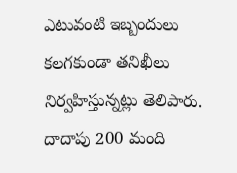ఎటువంటి ఇబ్బందులు కలగకుండా తనిఖీలు నిర్వహిస్తున్నట్లు తెలిపారు. దాదాపు 200 మంది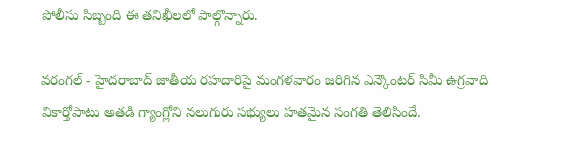పోలీసు సిబ్బంది ఈ తనిఖీలలో పాల్గొన్నారు.

వరంగల్ - హైదరాబాద్ జాతీయ రహదారిపై మంగళవారం జరిగిన ఎన్కౌంటర్ సిమీ ఉగ్రవాది వికార్తోపాటు అతడి గ్యాంగ్లోని నలుగురు సభ్యులు హతమైన సంగతి తెలిసిందే.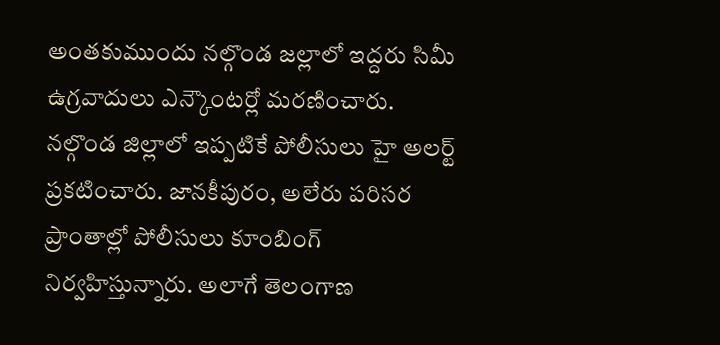అంతకుముందు నల్గొండ జల్లాలో ఇద్దరు సిమీ ఉగ్రవాదులు ఎన్కౌంటర్లో మరణించారు. నల్గొండ జిల్లాలో ఇప్పటికే పోలీసులు హై అలర్ట్ ప్రకటించారు. జానకీపురం, అలేరు పరిసర ప్రాంతాల్లో పోలీసులు కూంబింగ్ నిర్వహిస్తున్నారు. అలాగే తెలంగాణ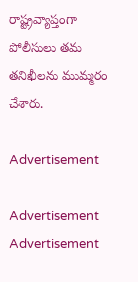రాష్ట్రవ్యాప్తంగా పోలీసులు తమ తనిఖీలను ముమ్మరం చేశారు.

Advertisement

Advertisement
Advertisement